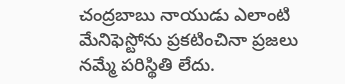చంద్రబాబు నాయుడు ఎలాంటి మేనిఫెస్టోను ప్రకటించినా ప్రజలు నమ్మే పరిస్థితి లేదు.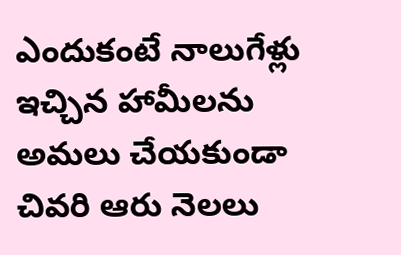ఎందుకంటే నాలుగేళ్లు ఇచ్చిన హామీలను అమలు చేయకుండా చివరి ఆరు నెలలు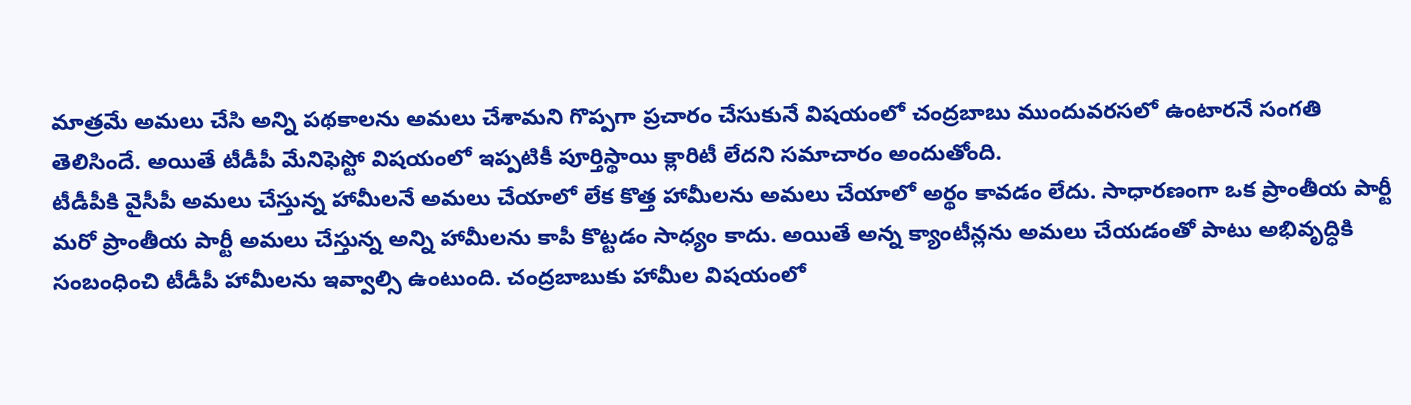మాత్రమే అమలు చేసి అన్ని పథకాలను అమలు చేశామని గొప్పగా ప్రచారం చేసుకునే విషయంలో చంద్రబాబు ముందువరసలో ఉంటారనే సంగతి తెలిసిందే. అయితే టీడీపీ మేనిఫెస్టో విషయంలో ఇప్పటికీ పూర్తిస్థాయి క్లారిటీ లేదని సమాచారం అందుతోంది.
టీడీపీకి వైసీపీ అమలు చేస్తున్న హామీలనే అమలు చేయాలో లేక కొత్త హామీలను అమలు చేయాలో అర్థం కావడం లేదు. సాధారణంగా ఒక ప్రాంతీయ పార్టీ మరో ప్రాంతీయ పార్టీ అమలు చేస్తున్న అన్ని హామీలను కాపీ కొట్టడం సాధ్యం కాదు. అయితే అన్న క్యాంటీన్లను అమలు చేయడంతో పాటు అభివృద్ధికి సంబంధించి టీడీపీ హామీలను ఇవ్వాల్సి ఉంటుంది. చంద్రబాబుకు హామీల విషయంలో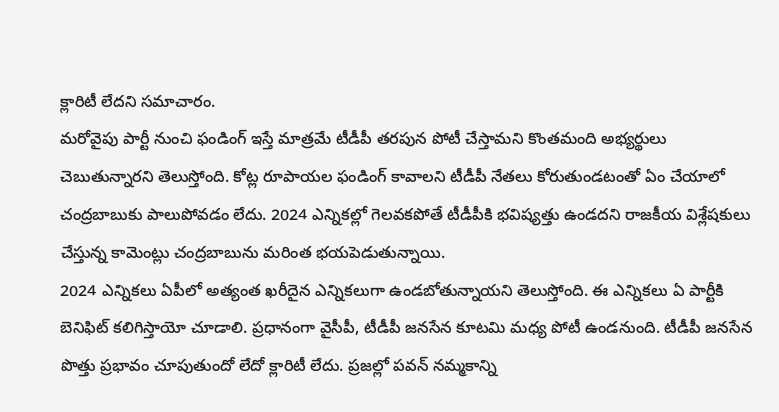క్లారిటీ లేదని సమాచారం.
మరోవైపు పార్టీ నుంచి ఫండింగ్ ఇస్తే మాత్రమే టీడీపీ తరపున పోటీ చేస్తామని కొంతమంది అభ్యర్థులు చెబుతున్నారని తెలుస్తోంది. కోట్ల రూపాయల ఫండింగ్ కావాలని టీడీపీ నేతలు కోరుతుండటంతో ఏం చేయాలో చంద్రబాబుకు పాలుపోవడం లేదు. 2024 ఎన్నికల్లో గెలవకపోతే టీడీపీకి భవిష్యత్తు ఉండదని రాజకీయ విశ్లేషకులు చేస్తున్న కామెంట్లు చంద్రబాబును మరింత భయపెడుతున్నాయి.
2024 ఎన్నికలు ఏపీలో అత్యంత ఖరీదైన ఎన్నికలుగా ఉండబోతున్నాయని తెలుస్తోంది. ఈ ఎన్నికలు ఏ పార్టీకి బెనిఫిట్ కలిగిస్తాయో చూడాలి. ప్రధానంగా వైసీపీ, టీడీపీ జనసేన కూటమి మధ్య పోటీ ఉండనుంది. టీడీపీ జనసేన పొత్తు ప్రభావం చూపుతుందో లేదో క్లారిటీ లేదు. ప్రజల్లో పవన్ నమ్మకాన్ని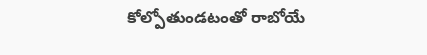కోల్పోతుండటంతో రాబోయే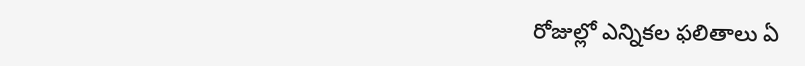రోజుల్లో ఎన్నికల ఫలితాలు ఏ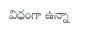విధంగా ఉన్నా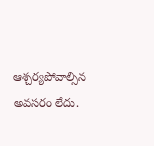ఆశ్చర్యపోవాల్సిన అవసరం లేదు.